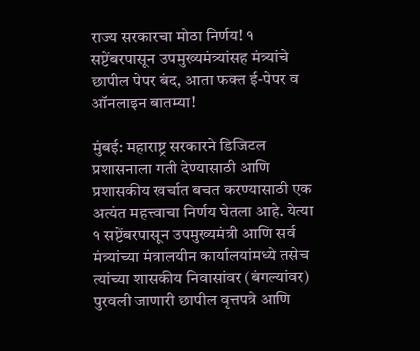राज्य सरकारचा मोठा निर्णय! १ सप्टेंबरपासून उपमुख्यमंत्र्यांसह मंत्र्यांचे छापील पेपर बंद, आता फक्त ई-पेपर व ऑनलाइन बातम्या!

मुंबई: महाराष्ट्र सरकारने डिजिटल प्रशासनाला गती देण्यासाठी आणि प्रशासकीय खर्चात बचत करण्यासाठी एक अत्यंत महत्त्वाचा निर्णय घेतला आहे. येत्या १ सप्टेंबरपासून उपमुख्यमंत्री आणि सर्व मंत्र्यांच्या मंत्रालयीन कार्यालयांमध्ये तसेच त्यांच्या शासकीय निवासांवर (बंगल्यांवर) पुरवली जाणारी छापील वृत्तपत्रे आणि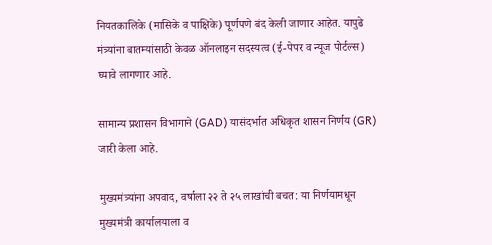नियतकालिके (मासिके व पाक्षिके) पूर्णपणे बंद केली जाणार आहेत. यापुढे मंत्र्यांना बातम्यांसाठी केवळ ऑनलाइन सदस्यत्व (ई-पेपर व न्यूज पोर्टल्स) घ्यावे लागणार आहे.

सामान्य प्रशासन विभागाने (GAD) यासंदर्भात अधिकृत शासन निर्णय (GR) जारी केला आहे.

मुख्यमंत्र्यांना अपवाद, वर्षाला २२ ते २५ लाखांची बचत: या निर्णयामधून मुख्यमंत्री कार्यालयाला व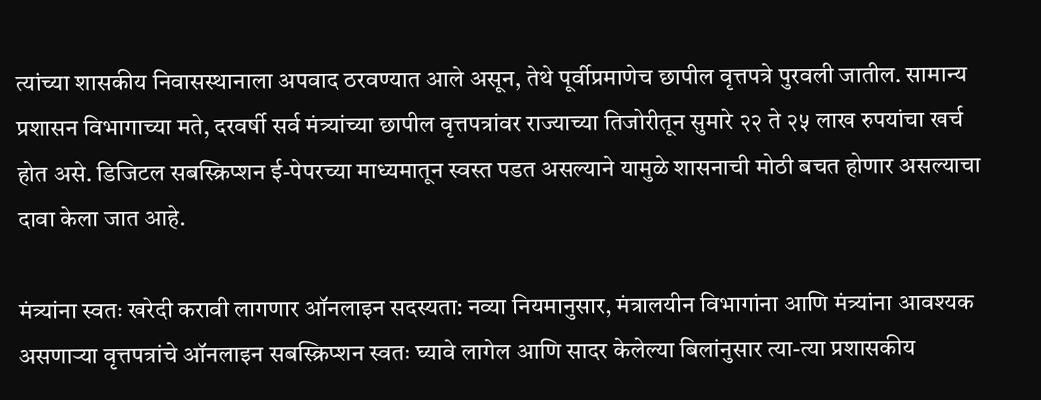त्यांच्या शासकीय निवासस्थानाला अपवाद ठरवण्यात आले असून, तेथे पूर्वीप्रमाणेच छापील वृत्तपत्रे पुरवली जातील. सामान्य प्रशासन विभागाच्या मते, दरवर्षी सर्व मंत्र्यांच्या छापील वृत्तपत्रांवर राज्याच्या तिजोरीतून सुमारे २२ ते २५ लाख रुपयांचा खर्च होत असे. डिजिटल सबस्क्रिप्शन ई-पेपरच्या माध्यमातून स्वस्त पडत असल्याने यामुळे शासनाची मोठी बचत होणार असल्याचा दावा केला जात आहे.

मंत्र्यांना स्वतः खरेदी करावी लागणार ऑनलाइन सदस्यता: नव्या नियमानुसार, मंत्रालयीन विभागांना आणि मंत्र्यांना आवश्यक असणाऱ्या वृत्तपत्रांचे ऑनलाइन सबस्क्रिप्शन स्वतः घ्यावे लागेल आणि सादर केलेल्या बिलांनुसार त्या-त्या प्रशासकीय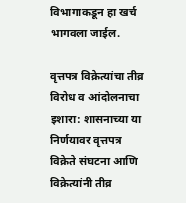विभागाकडून हा खर्च भागवला जाईल.

वृत्तपत्र विक्रेत्यांचा तीव्र विरोध व आंदोलनाचा इशारा: शासनाच्या या निर्णयावर वृत्तपत्र विक्रेते संघटना आणि विक्रेत्यांनी तीव्र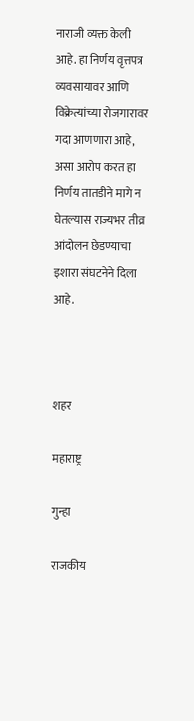नाराजी व्यक्त केली आहे. हा निर्णय वृत्तपत्र व्यवसायावर आणि विक्रेत्यांच्या रोजगारावर गदा आणणारा आहे, असा आरोप करत हा निर्णय तातडीने मागे न घेतल्यास राज्यभर तीव्र आंदोलन छेडण्याचा इशारा संघटनेने दिला आहे.



शहर

महाराष्ट्र

गुन्हा

राजकीय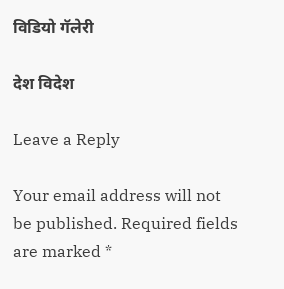विडियो गॅलेरी

देश विदेश

Leave a Reply

Your email address will not be published. Required fields are marked *